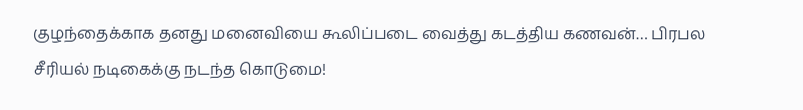குழந்தைக்காக தனது மனைவியை கூலிப்படை வைத்து கடத்திய கணவன்… பிரபல சீரியல் நடிகைக்கு நடந்த கொடுமை!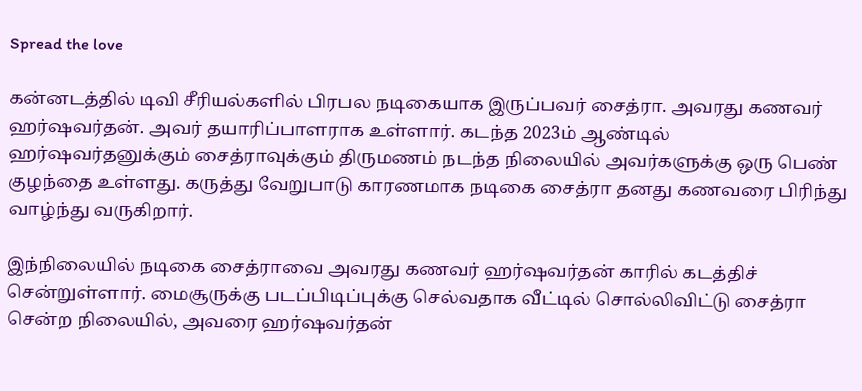Spread the love

கன்னடத்தில் டிவி சீரியல்களில் பிரபல நடிகையாக இருப்பவர் சைத்ரா. அவரது கணவர் ஹர்ஷவர்தன். அவர் தயாரிப்பாளராக உள்ளார். கடந்த 2023ம் ஆண்டில் ஹர்ஷவர்தனுக்கும் சைத்ராவுக்கும் திருமணம் நடந்த நிலையில் அவர்களுக்கு ஒரு பெண் குழந்தை உள்ளது. கருத்து வேறுபாடு காரணமாக நடிகை சைத்ரா தனது கணவரை பிரிந்து வாழ்ந்து வருகிறார்.

இந்நிலையில் நடிகை சைத்ராவை அவரது கணவர் ஹர்ஷவர்தன் காரில் கடத்திச் சென்றுள்ளார். மைசூருக்கு படப்பிடிப்புக்கு செல்வதாக வீட்டில் சொல்லிவிட்டு சைத்ரா சென்ற நிலையில், அவரை ஹர்ஷவர்தன்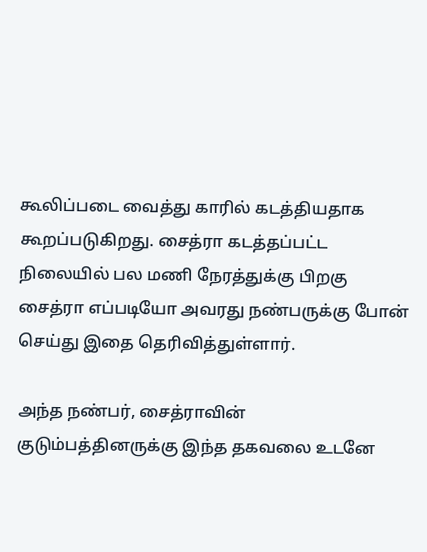கூலிப்படை வைத்து காரில் கடத்தியதாக கூறப்படுகிறது. சைத்ரா கடத்தப்பட்ட நிலையில் பல மணி நேரத்துக்கு பிறகு சைத்ரா எப்படியோ அவரது நண்பருக்கு போன் செய்து இதை தெரிவித்துள்ளார்.

அந்த நண்பர், சைத்ராவின் குடும்பத்தினருக்கு இந்த தகவலை உடனே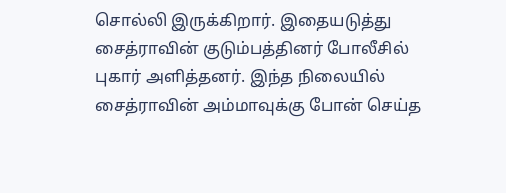சொல்லி இருக்கிறார். இதையடுத்து சைத்ராவின் குடும்பத்தினர் போலீசில் புகார் அளித்தனர். இந்த நிலையில் சைத்ராவின் அம்மாவுக்கு போன் செய்த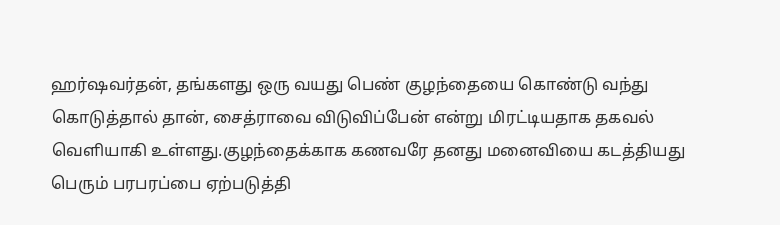ஹர்ஷவர்தன், தங்களது ஒரு வயது பெண் குழந்தையை கொண்டு வந்து கொடுத்தால் தான், சைத்ராவை விடுவிப்பேன் என்று மிரட்டியதாக தகவல் வெளியாகி உள்ளது.குழந்தைக்காக கணவரே தனது மனைவியை கடத்தியது பெரும் பரபரப்பை ஏற்படுத்தி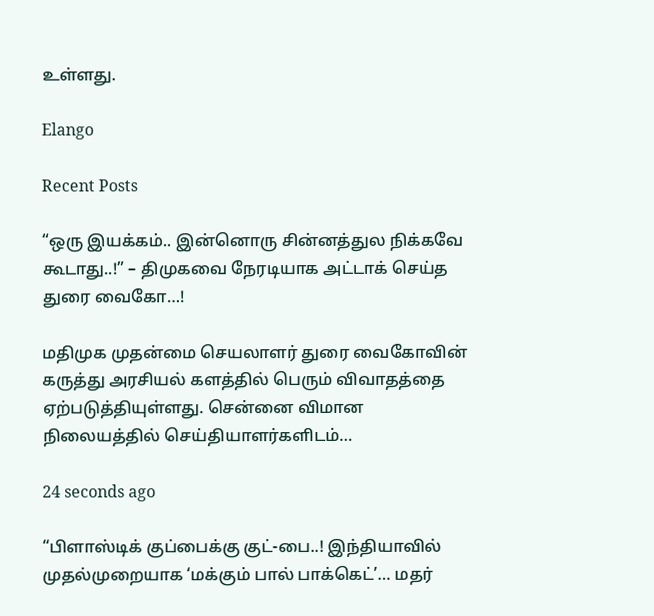உள்ளது.

Elango

Recent Posts

“ஒரு இயக்கம்.. இன்னொரு சின்னத்துல நிக்கவே கூடாது..!” – திமுகவை நேரடியாக அட்டாக் செய்த துரை வைகோ…!

மதிமுக முதன்மை செயலாளர் துரை வைகோவின் கருத்து அரசியல் களத்தில் பெரும் விவாதத்தை ஏற்படுத்தியுள்ளது. சென்னை விமான நிலையத்தில் செய்தியாளர்களிடம்…

24 seconds ago

“பிளாஸ்டிக் குப்பைக்கு குட்-பை..! இந்தியாவில் முதல்முறையாக ‘மக்கும் பால் பாக்கெட்’… மதர்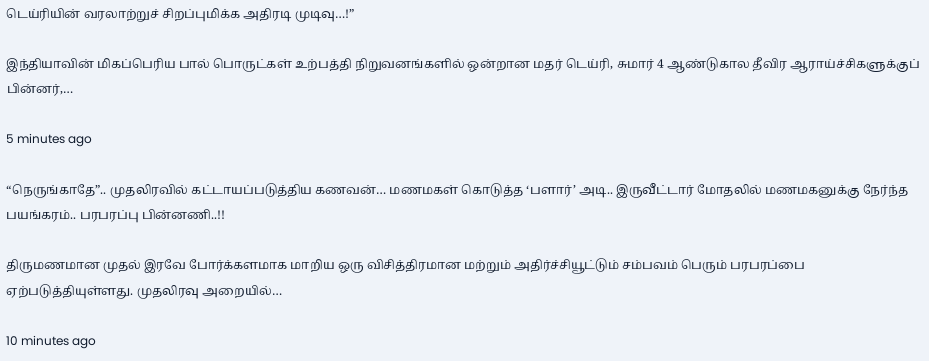டெய்ரியின் வரலாற்றுச் சிறப்புமிக்க அதிரடி முடிவு…!”

இந்தியாவின் மிகப்பெரிய பால் பொருட்கள் உற்பத்தி நிறுவனங்களில் ஒன்றான மதர் டெய்ரி, சுமார் 4 ஆண்டுகால தீவிர ஆராய்ச்சிகளுக்குப் பின்னர்,…

5 minutes ago

“நெருங்காதே”.. முதலிரவில் கட்டாயப்படுத்திய கணவன்… மணமகள் கொடுத்த ‘பளார்’ அடி.. இருவீட்டார் மோதலில் மணமகனுக்கு நேர்ந்த பயங்கரம்.. பரபரப்பு பின்னணி..!!

திருமணமான முதல் இரவே போர்க்களமாக மாறிய ஒரு விசித்திரமான மற்றும் அதிர்ச்சியூட்டும் சம்பவம் பெரும் பரபரப்பை ஏற்படுத்தியுள்ளது. முதலிரவு அறையில்…

10 minutes ago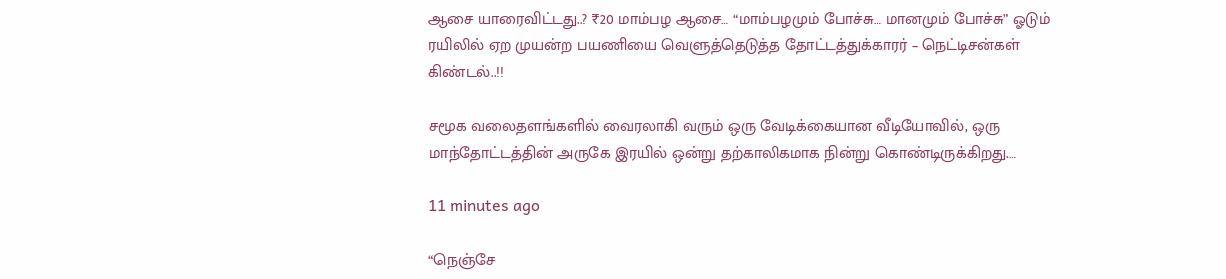ஆசை யாரைவிட்டது..? ₹20 மாம்பழ ஆசை… “மாம்பழமும் போச்சு… மானமும் போச்சு” ஓடும் ரயிலில் ஏற முயன்ற பயணியை வெளுத்தெடுத்த தோட்டத்துக்காரர் – நெட்டிசன்கள் கிண்டல்..!!

சமூக வலைதளங்களில் வைரலாகி வரும் ஒரு வேடிக்கையான வீடியோவில், ஒரு மாந்தோட்டத்தின் அருகே இரயில் ஒன்று தற்காலிகமாக நின்று கொண்டிருக்கிறது.…

11 minutes ago

“நெஞ்சே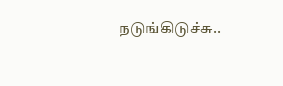நடுங்கிடுச்சு..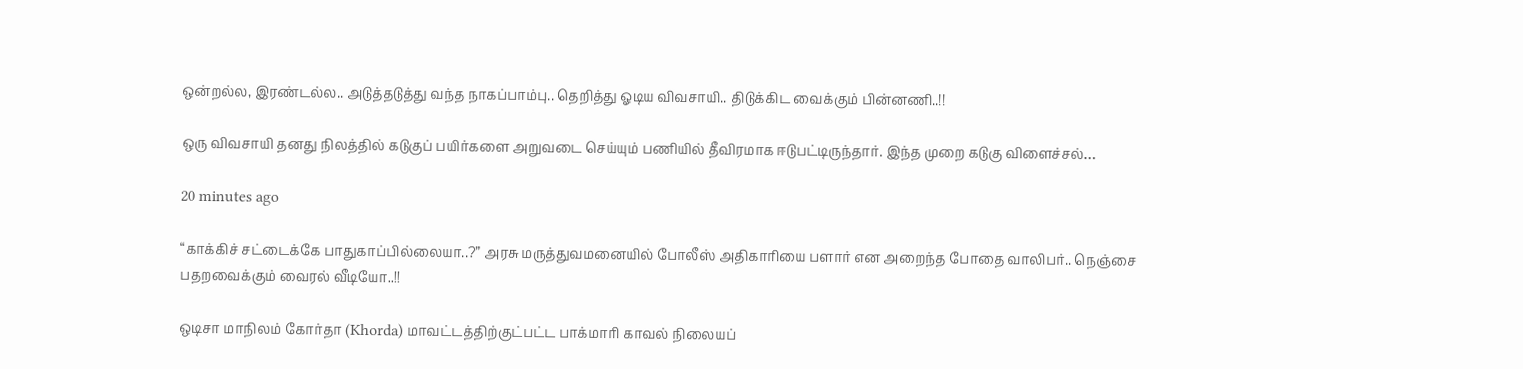ஒன்றல்ல, இரண்டல்ல.. அடுத்தடுத்து வந்த நாகப்பாம்பு.. தெறித்து ஓடிய விவசாயி.. திடுக்கிட வைக்கும் பின்னணி..!!

ஒரு விவசாயி தனது நிலத்தில் கடுகுப் பயிர்களை அறுவடை செய்யும் பணியில் தீவிரமாக ஈடுபட்டிருந்தார். இந்த முறை கடுகு விளைச்சல்…

20 minutes ago

“காக்கிச் சட்டைக்கே பாதுகாப்பில்லையா..?” அரசு மருத்துவமனையில் போலீஸ் அதிகாரியை பளார் என அறைந்த போதை வாலிபர்.. நெஞ்சை பதறவைக்கும் வைரல் வீடியோ..!!

ஒடிசா மாநிலம் கோர்தா (Khorda) மாவட்டத்திற்குட்பட்ட பாக்மாரி காவல் நிலையப்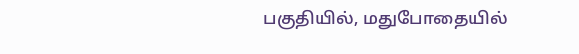பகுதியில், மதுபோதையில்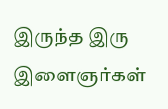இருந்த இரு இளைஞர்கள்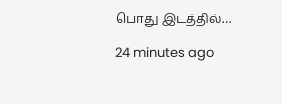பொது இடத்தில்…

24 minutes ago